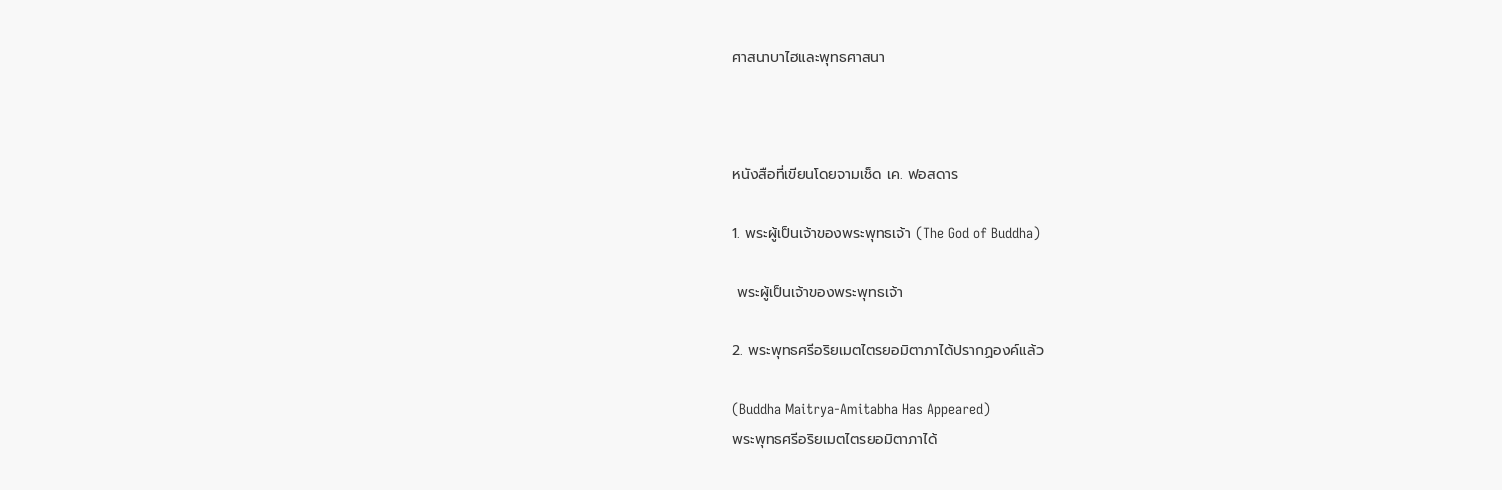ศาสนาบาไฮและพุทธศาสนา



หนังสือที่เขียนโดยจามเช็ด เค. ฟอสดาร

1. พระผู้เป็นเจ้าของพระพุทธเจ้า (The God of Buddha)

 พระผู้เป็นเจ้าของพระพุทธเจ้า

2. พระพุทธศรีอริยเมตไตรยอมิตาภาได้ปรากฏองค์แล้ว

(Buddha Maitrya-Amitabha Has Appeared)
พระพุทธศรีอริยเมตไตรยอมิตาภาได้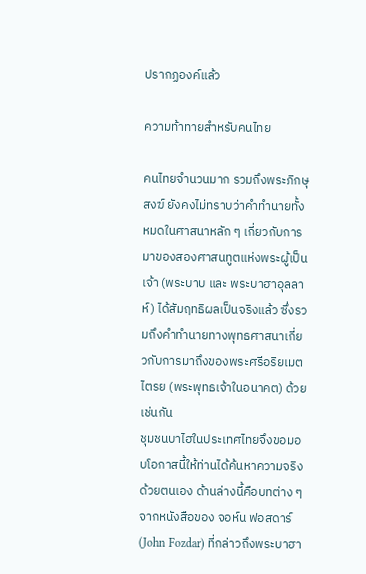ปรากฏองค์แล้ว

ความท้าทายสำหรับคนไทย

คนไทยจำนวนมาก รวมถึงพระภิกษุสงฆ์ ยังคงไม่ทราบว่าคำทำนายทั้งหมดในศาสนาหลัก ๆ เกี่ยวกับการมาของสองศาสนทูตแห่งพระผู้เป็นเจ้า (พระบาบ และ พระบาฮาอุลลาห์) ได้สัมฤทธิผลเป็นจริงแล้ว ซึ่งรวมถึงคำทำนายทางพุทธศาสนาเกี่ยวกับการมาถึงของพระศรีอริยเมตไตรย (พระพุทธเจ้าในอนาคต) ด้วยเช่นกัน
ชุมชนบาไฮในประเทศไทยจึงขอมอบโอกาสนี้ให้ท่านได้ค้นหาความจริงด้วยตนเอง ด้านล่างนี้คือบทต่าง ๆ จากหนังสือของ จอห์น ฟอสดาร์ (John Fozdar) ที่กล่าวถึงพระบาฮา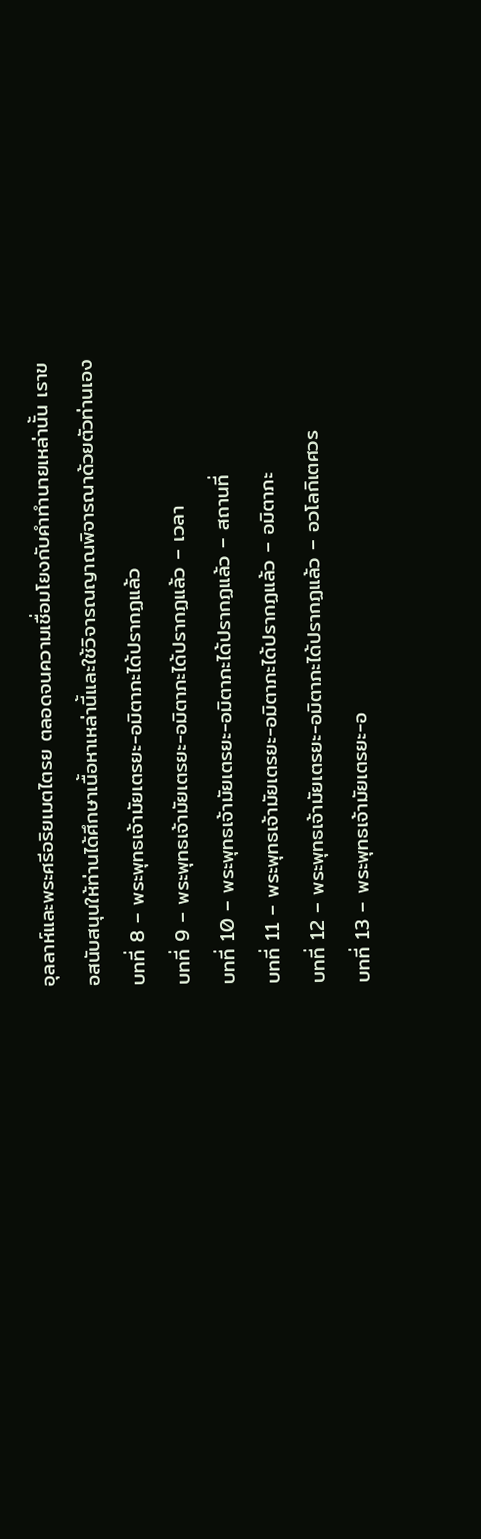อุลลาห์และพระศรีอริยเมตไตรย ตลอดจนความเชื่อมโยงกับคำทำนายเหล่านั้น เราขอสนับสนุนให้ท่านได้ศึกษาเนื้อหาเหล่านี้และใช้วิจารณญาณพิจารณาด้วยตัวท่านเอง
บทที่ 8 – พระพุทธเจ้ามัยเตรยะ-อมิตาภะได้ปรากฏแล้ว
บทที่ 9 – พระพุทธเจ้ามัยเตรยะ-อมิตาภะได้ปรากฏแล้ว – เวลา
บทที่ 10 – พระพุทธเจ้ามัยเตรยะ-อมิตาภะได้ปรากฏแล้ว – สถานที่
บทที่ 11 – พระพุทธเจ้ามัยเตรยะ-อมิตาภะได้ปรากฏแล้ว – อมิตาภะ
บทที่ 12 – พระพุทธเจ้ามัยเตรยะ-อมิตาภะได้ปรากฏแล้ว – อวโลกิเตศวร
บทที่ 13 – พระพุทธเจ้ามัยเตรยะ-อ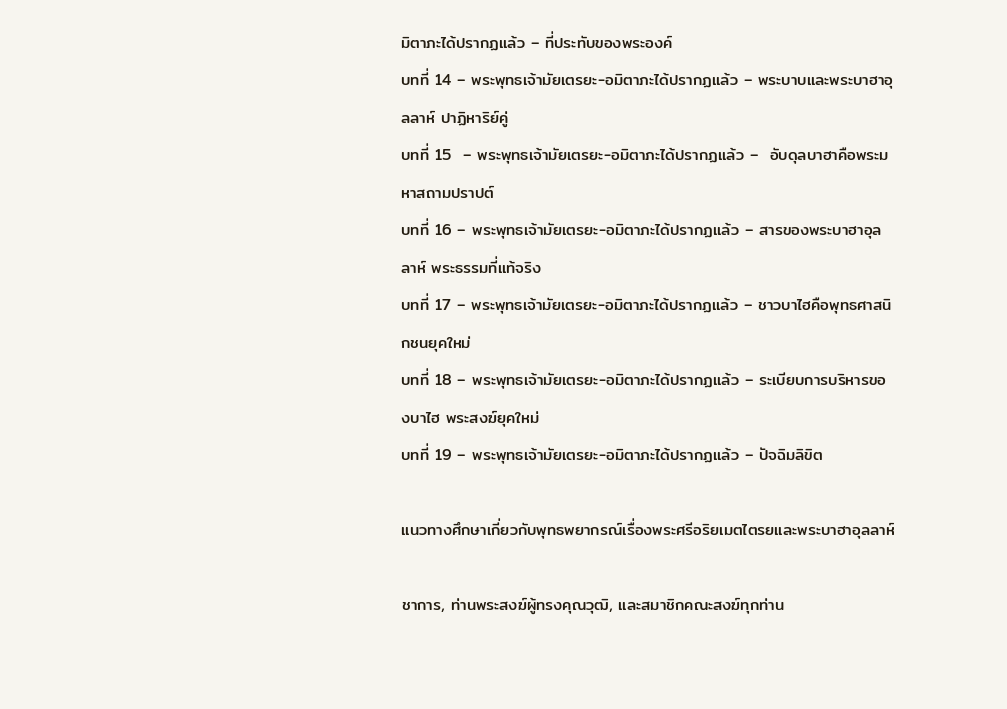มิตาภะได้ปรากฏแล้ว – ที่ประทับของพระองค์
บทที่ 14 – พระพุทธเจ้ามัยเตรยะ-อมิตาภะได้ปรากฏแล้ว – พระบาบและพระบาฮาอุลลาห์ ปาฏิหาริย์คู่
บทที่ 15  – พระพุทธเจ้ามัยเตรยะ-อมิตาภะได้ปรากฏแล้ว –  อับดุลบาฮาคือพระมหาสถามปราปต์
บทที่ 16 – พระพุทธเจ้ามัยเตรยะ-อมิตาภะได้ปรากฏแล้ว – สารของพระบาฮาอุลลาห์ พระธรรมที่แท้จริง
บทที่ 17 – พระพุทธเจ้ามัยเตรยะ-อมิตาภะได้ปรากฏแล้ว – ชาวบาไฮคือพุทธศาสนิกชนยุคใหม่
บทที่ 18 – พระพุทธเจ้ามัยเตรยะ-อมิตาภะได้ปรากฏแล้ว – ระเบียบการบริหารของบาไฮ พระสงฆ์ยุคใหม่
บทที่ 19 – พระพุทธเจ้ามัยเตรยะ-อมิตาภะได้ปรากฏแล้ว – ปัจฉิมลิขิต

แนวทางศึกษาเกี่ยวกับพุทธพยากรณ์เรื่องพระศรีอริยเมตไตรยและพระบาฮาอุลลาห์

ชาการ, ท่านพระสงฆ์ผู้ทรงคุณวุฒิ, และสมาชิกคณะสงฆ์ทุกท่าน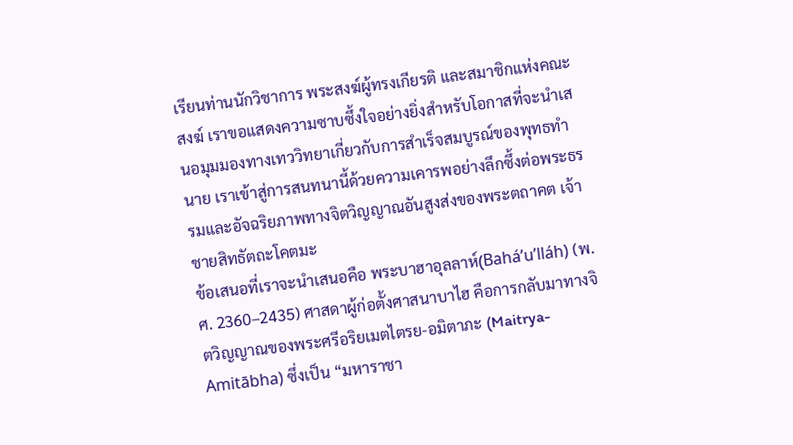เรียนท่านนักวิชาการ พระสงฆ์ผู้ทรงเกียรติ และสมาชิกแห่งคณะสงฆ์ เราขอแสดงความซาบซึ้งใจอย่างยิ่งสำหรับโอกาสที่จะนำเสนอมุมมองทางเทววิทยาเกี่ยวกับการสำเร็จสมบูรณ์ของพุทธทำนาย เราเข้าสู่การสนทนานี้ด้วยความเคารพอย่างลึกซึ้งต่อพระธรรมและอัจฉริยภาพทางจิตวิญญาณอันสูงส่งของพระตถาคต เจ้าชายสิทธัตถะโคตมะ
ข้อเสนอที่เราจะนำเสนอคือ พระบาฮาอุลลาห์(Baháʼu’lláh) (พ.ศ. 2360–2435) ศาสดาผู้ก่อตั้งศาสนาบาไฮ คือการกลับมาทางจิตวิญญาณของพระศรีอริยเมตไตรย-อมิตาภะ (Maitrya-Amitābha) ซึ่งเป็น “มหาราชา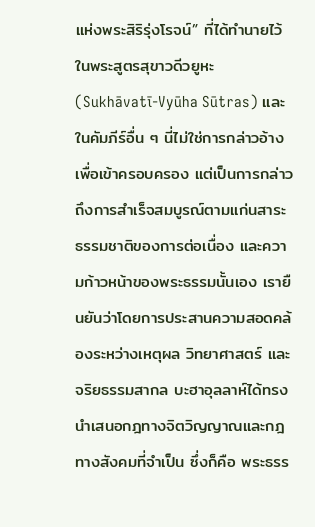แห่งพระสิริรุ่งโรจน์” ที่ได้ทำนายไว้ในพระสูตรสุขาวดีวยูหะ (Sukhāvatī-Vyūha Sūtras) และในคัมภีร์อื่น ๆ นี่ไม่ใช่การกล่าวอ้างเพื่อเข้าครอบครอง แต่เป็นการกล่าวถึงการสำเร็จสมบูรณ์ตามแก่นสาระ ธรรมชาติของการต่อเนื่อง และความก้าวหน้าของพระธรรมนั้นเอง เรายืนยันว่าโดยการประสานความสอดคล้องระหว่างเหตุผล วิทยาศาสตร์ และจริยธรรมสากล บะฮาอุลลาห์ได้ทรงนำเสนอกฎทางจิตวิญญาณและกฎทางสังคมที่จำเป็น ซึ่งก็คือ พระธรร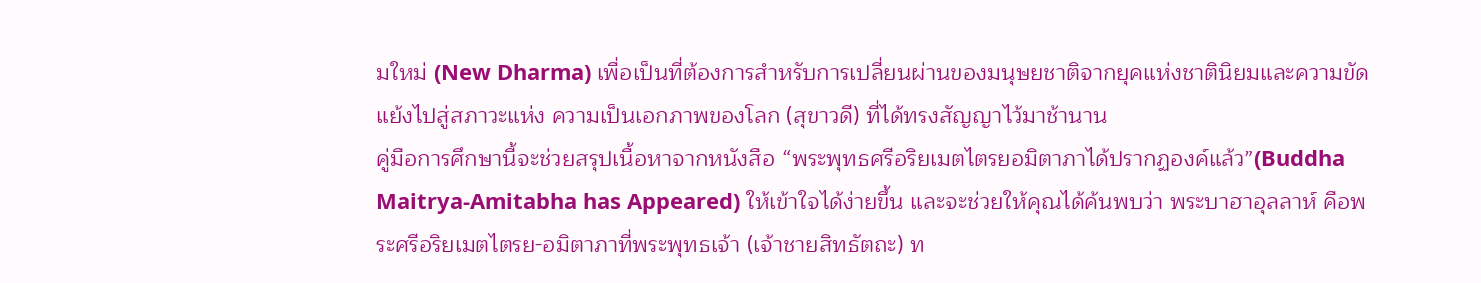มใหม่ (New Dharma) เพื่อเป็นที่ต้องการสำหรับการเปลี่ยนผ่านของมนุษยชาติจากยุคแห่งชาตินิยมและความขัดแย้งไปสู่สภาวะแห่ง ความเป็นเอกภาพของโลก (สุขาวดี) ที่ได้ทรงสัญญาไว้มาช้านาน
คู่มือการศึกษานี้จะช่วยสรุปเนื้อหาจากหนังสือ “พระพุทธศรีอริยเมตไตรยอมิตาภาได้ปรากฏองค์แล้ว”(Buddha Maitrya-Amitabha has Appeared) ให้เข้าใจได้ง่ายขึ้น และจะช่วยให้คุณได้ค้นพบว่า พระบาฮาอุลลาห์ คือพระศรีอริยเมตไตรย-อมิตาภาที่พระพุทธเจ้า (เจ้าชายสิทธัตถะ) ท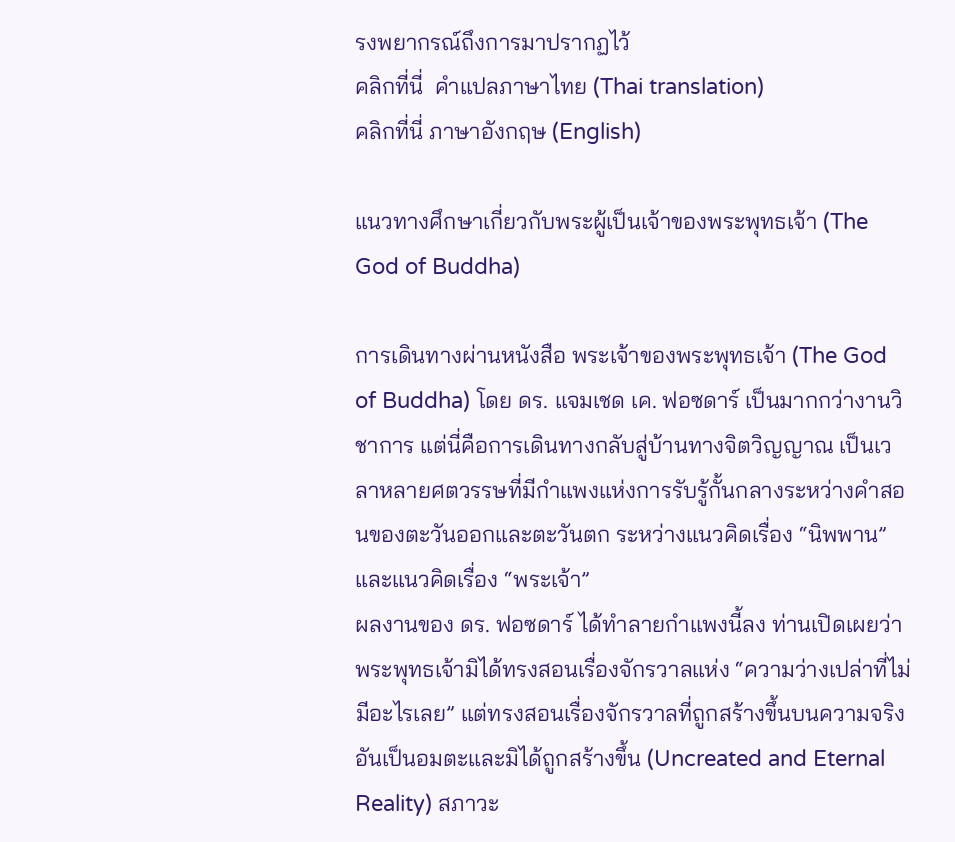รงพยากรณ์ถึงการมาปรากฏไว้
คลิกที่นี่  คำแปลภาษาไทย (Thai translation)
คลิกที่นี่ ภาษาอังกฤษ (English)

แนวทางศึกษาเกี่ยวกับพระผู้เป็นเจ้าของพระพุทธเจ้า (The God of Buddha)

การเดินทางผ่านหนังสือ พระเจ้าของพระพุทธเจ้า (The God of Buddha) โดย ดร. แจมเชด เค. ฟอซดาร์ เป็นมากกว่างานวิชาการ แต่นี่คือการเดินทางกลับสู่บ้านทางจิตวิญญาณ เป็นเวลาหลายศตวรรษที่มีกำแพงแห่งการรับรู้กั้นกลางระหว่างคำสอนของตะวันออกและตะวันตก ระหว่างแนวคิดเรื่อง “นิพพาน” และแนวคิดเรื่อง “พระเจ้า”
ผลงานของ ดร. ฟอซดาร์ ได้ทำลายกำแพงนี้ลง ท่านเปิดเผยว่าพระพุทธเจ้ามิได้ทรงสอนเรื่องจักรวาลแห่ง “ความว่างเปล่าที่ไม่มีอะไรเลย” แต่ทรงสอนเรื่องจักรวาลที่ถูกสร้างขึ้นบนความจริงอันเป็นอมตะและมิได้ถูกสร้างขึ้น (Uncreated and Eternal Reality) สภาวะ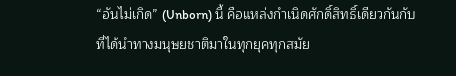“อันไม่เกิด” (Unborn) นี้ คือแหล่งกำเนิดศักดิ์สิทธิ์เดียวกันกับที่ได้นำทางมนุษยชาติมาในทุกยุคทุกสมัย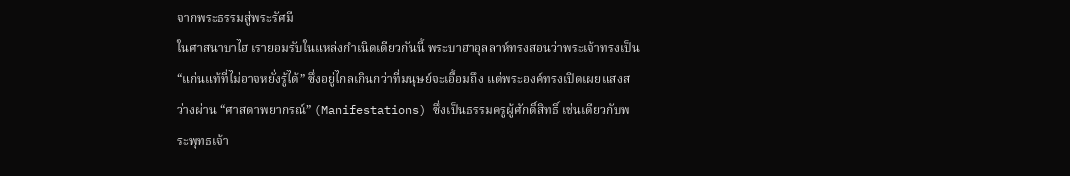จากพระธรรมสู่พระรัศมี
ในศาสนาบาไฮ เรายอมรับในแหล่งกำเนิดเดียวกันนี้ พระบาฮาอุลลาห์ทรงสอนว่าพระเจ้าทรงเป็น “แก่นแท้ที่ไม่อาจหยั่งรู้ได้” ซึ่งอยู่ไกลเกินกว่าที่มนุษย์จะเอื้อมถึง แต่พระองค์ทรงเปิดเผยแสงสว่างผ่าน “ศาสดาพยากรณ์” (Manifestations) ซึ่งเป็นธรรมครูผู้ศักดิ์สิทธิ์ เช่นเดียวกับพระพุทธเจ้า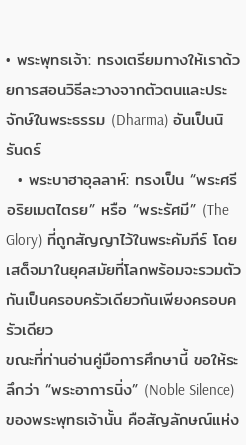• พระพุทธเจ้า: ทรงเตรียมทางให้เราด้วยการสอนวิธีละวางจากตัวตนและประจักษ์ในพระธรรม (Dharma) อันเป็นนิรันดร์
  • พระบาฮาอุลลาห์: ทรงเป็น “พระศรีอริยเมตไตรย” หรือ “พระรัศมี” (The Glory) ที่ถูกสัญญาไว้ในพระคัมภีร์ โดยเสด็จมาในยุคสมัยที่โลกพร้อมจะรวมตัวกันเป็นครอบครัวเดียวกันเพียงครอบครัวเดียว
ขณะที่ท่านอ่านคู่มือการศึกษานี้ ขอให้ระลึกว่า “พระอาการนิ่ง” (Noble Silence) ของพระพุทธเจ้านั้น คือสัญลักษณ์แห่ง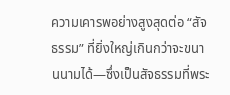ความเคารพอย่างสูงสุดต่อ “สัจธรรม” ที่ยิ่งใหญ่เกินกว่าจะขนานนามได้—ซึ่งเป็นสัจธรรมที่พระ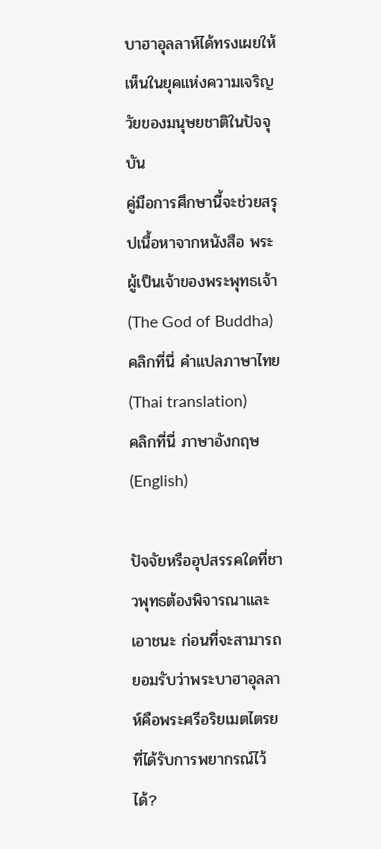บาฮาอุลลาห์ได้ทรงเผยให้เห็นในยุคแห่งความเจริญวัยของมนุษยชาติในปัจจุบัน
คู่มือการศึกษานี้จะช่วยสรุปเนื้อหาจากหนังสือ พระผู้เป็นเจ้าของพระพุทธเจ้า (The God of Buddha)
คลิกที่นี่ คำแปลภาษาไทย (Thai translation)
คลิกที่นี่ ภาษาอังกฤษ (English)

ปัจจัยหรืออุปสรรคใดที่ชาวพุทธต้องพิจารณาและเอาชนะ ก่อนที่จะสามารถยอมรับว่าพระบาฮาอุลลาห์คือพระศรีอริยเมตไตรยที่ได้รับการพยากรณ์ไว้ได้?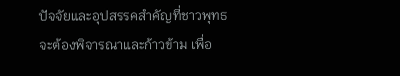ปัจจัยและอุปสรรคสำคัญที่ชาวพุทธจะต้องพิจารณาและก้าวข้าม เพื่อ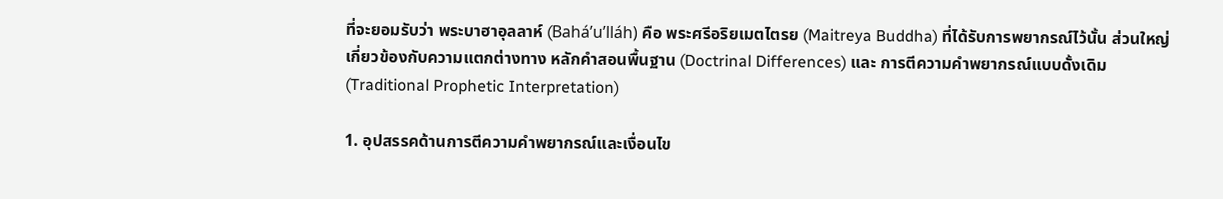ที่จะยอมรับว่า พระบาฮาอุลลาห์ (Baháʼu’lláh) คือ พระศรีอริยเมตไตรย (Maitreya Buddha) ที่ได้รับการพยากรณ์ไว้นั้น ส่วนใหญ่เกี่ยวข้องกับความแตกต่างทาง หลักคำสอนพื้นฐาน (Doctrinal Differences) และ การตีความคำพยากรณ์แบบดั้งเดิม (Traditional Prophetic Interpretation)

1. อุปสรรคด้านการตีความคำพยากรณ์และเงื่อนไข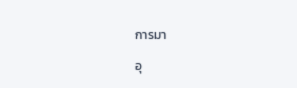การมา

อุ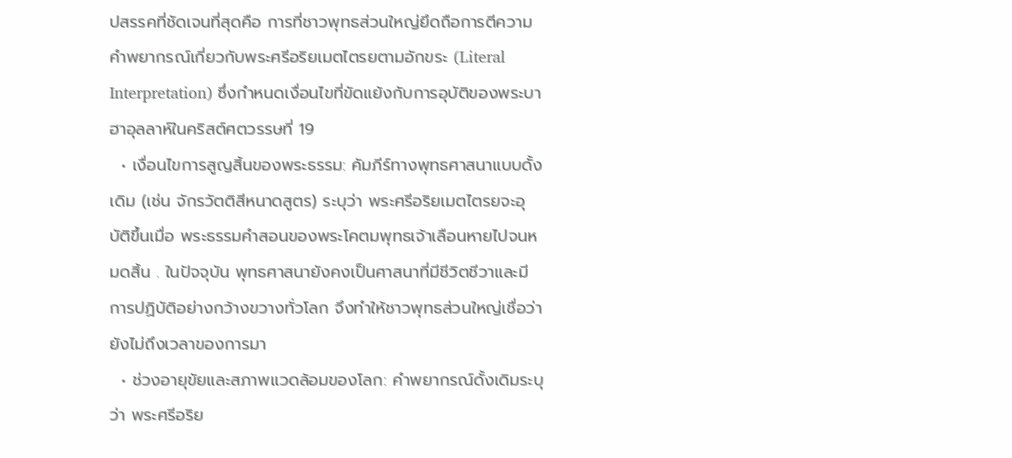ปสรรคที่ชัดเจนที่สุดคือ การที่ชาวพุทธส่วนใหญ่ยึดถือการตีความคำพยากรณ์เกี่ยวกับพระศรีอริยเมตไตรยตามอักขระ (Literal Interpretation) ซึ่งกำหนดเงื่อนไขที่ขัดแย้งกับการอุบัติของพระบาฮาอุลลาห์ในคริสต์ศตวรรษที่ 19
  • เงื่อนไขการสูญสิ้นของพระธรรม: คัมภีร์ทางพุทธศาสนาแบบดั้งเดิม (เช่น จักรวัตติสีหนาดสูตร) ระบุว่า พระศรีอริยเมตไตรยจะอุบัติขึ้นเมื่อ พระธรรมคำสอนของพระโคตมพุทธเจ้าเลือนหายไปจนหมดสิ้น . ในปัจจุบัน พุทธศาสนายังคงเป็นศาสนาที่มีชีวิตชีวาและมีการปฏิบัติอย่างกว้างขวางทั่วโลก จึงทำให้ชาวพุทธส่วนใหญ่เชื่อว่ายังไม่ถึงเวลาของการมา
  • ช่วงอายุขัยและสภาพแวดล้อมของโลก: คำพยากรณ์ดั้งเดิมระบุว่า พระศรีอริย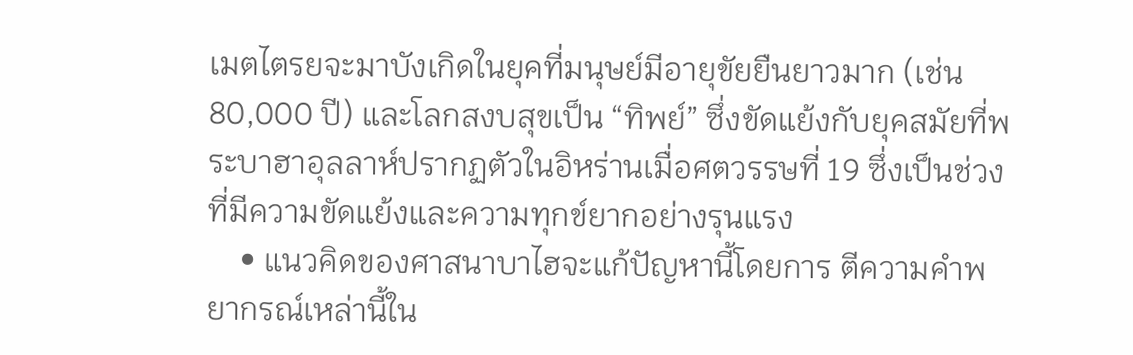เมตไตรยจะมาบังเกิดในยุคที่มนุษย์มีอายุขัยยืนยาวมาก (เช่น 80,000 ปี) และโลกสงบสุขเป็น “ทิพย์” ซึ่งขัดแย้งกับยุคสมัยที่พระบาฮาอุลลาห์ปรากฏตัวในอิหร่านเมื่อศตวรรษที่ 19 ซึ่งเป็นช่วงที่มีความขัดแย้งและความทุกข์ยากอย่างรุนแรง
    • แนวคิดของศาสนาบาไฮจะแก้ปัญหานี้โดยการ ตีความคำพยากรณ์เหล่านี้ใน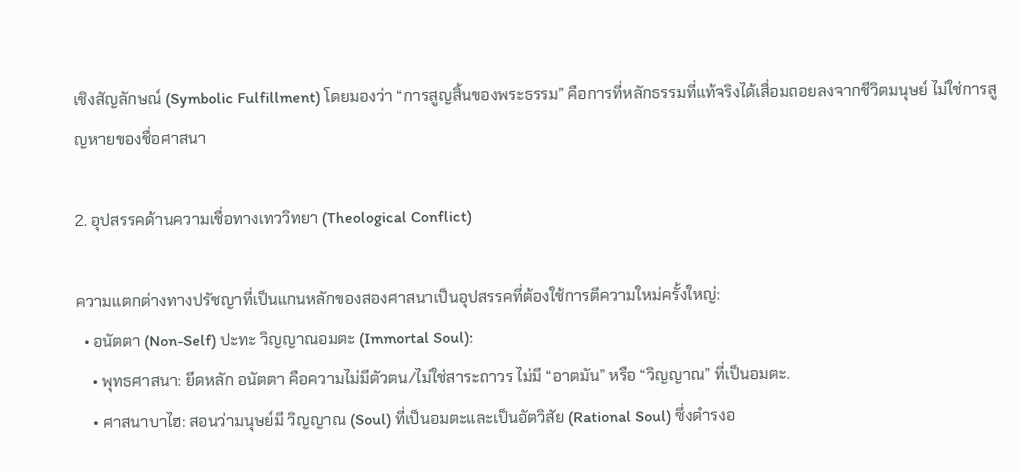เชิงสัญลักษณ์ (Symbolic Fulfillment) โดยมองว่า “การสูญสิ้นของพระธรรม” คือการที่หลักธรรมที่แท้จริงได้เสื่อมถอยลงจากชีวิตมนุษย์ ไม่ใช่การสูญหายของชื่อศาสนา

2. อุปสรรคด้านความเชื่อทางเทววิทยา (Theological Conflict)

ความแตกต่างทางปรัชญาที่เป็นแกนหลักของสองศาสนาเป็นอุปสรรคที่ต้องใช้การตีความใหม่ครั้งใหญ่:
  • อนัตตา (Non-Self) ปะทะ วิญญาณอมตะ (Immortal Soul):
    • พุทธศาสนา: ยึดหลัก อนัตตา คือความไม่มีตัวตน/ไม่ใช่สาระถาวร ไม่มี “อาตมัน” หรือ “วิญญาณ” ที่เป็นอมตะ.
    • ศาสนาบาไฮ: สอนว่ามนุษย์มี วิญญาณ (Soul) ที่เป็นอมตะและเป็นอัตวิสัย (Rational Soul) ซึ่งดำรงอ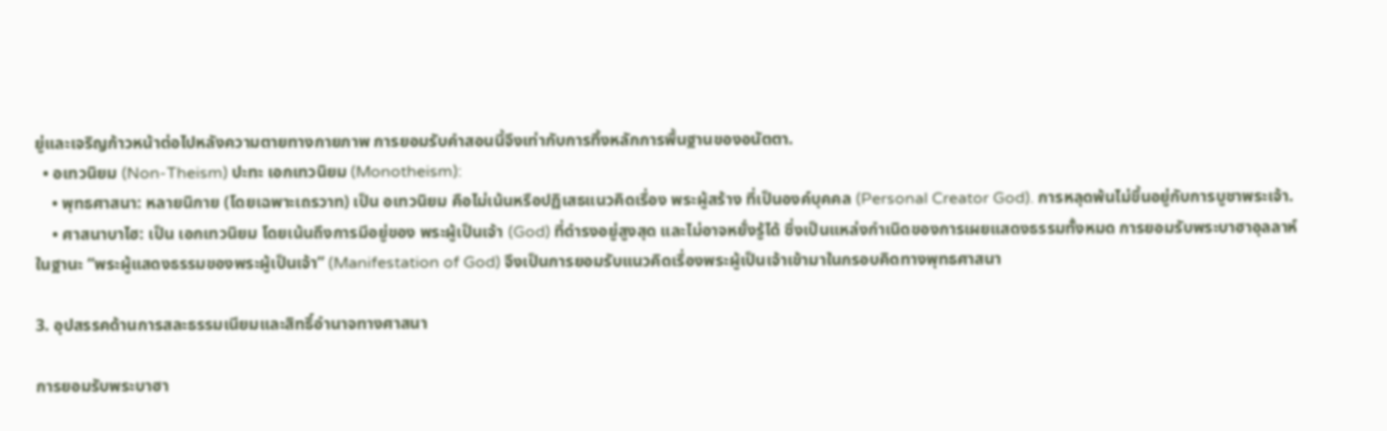ยู่และเจริญก้าวหน้าต่อไปหลังความตายทางกายภาพ การยอมรับคำสอนนี้จึงเท่ากับการทิ้งหลักการพื้นฐานของอนัตตา.
  • อเทวนิยม (Non-Theism) ปะทะ เอกเทวนิยม (Monotheism):
    • พุทธศาสนา: หลายนิกาย (โดยเฉพาะเถรวาท) เป็น อเทวนิยม คือไม่เน้นหรือปฏิเสธแนวคิดเรื่อง พระผู้สร้าง ที่เป็นองค์บุคคล (Personal Creator God). การหลุดพ้นไม่ขึ้นอยู่กับการบูชาพระเจ้า.
    • ศาสนาบาไฮ: เป็น เอกเทวนิยม โดยเน้นถึงการมีอยู่ของ พระผู้เป็นเจ้า (God) ที่ดำรงอยู่สูงสุด และไม่อาจหยั่งรู้ได้ ซึ่งเป็นแหล่งกำเนิดของการเผยแสดงธรรมทั้งหมด การยอมรับพระบาฮาอุลลาห์ในฐานะ “พระผู้แสดงธรรมของพระผู้เป็นเจ้า” (Manifestation of God) จึงเป็นการยอมรับแนวคิดเรื่องพระผู้เป็นเจ้าเข้ามาในกรอบคิดทางพุทธศาสนา

3. อุปสรรคด้านการสละธรรมเนียมและสิทธิ์อำนาจทางศาสนา

การยอมรับพระบาฮา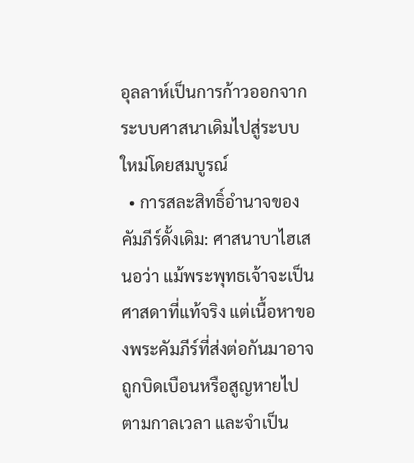อุลลาห์เป็นการก้าวออกจากระบบศาสนาเดิมไปสู่ระบบใหม่โดยสมบูรณ์
  • การสละสิทธิ์อำนาจของคัมภีร์ดั้งเดิม: ศาสนาบาไฮเสนอว่า แม้พระพุทธเจ้าจะเป็นศาสดาที่แท้จริง แต่เนื้อหาของพระคัมภีร์ที่ส่งต่อกันมาอาจถูกบิดเบือนหรือสูญหายไปตามกาลเวลา และจำเป็น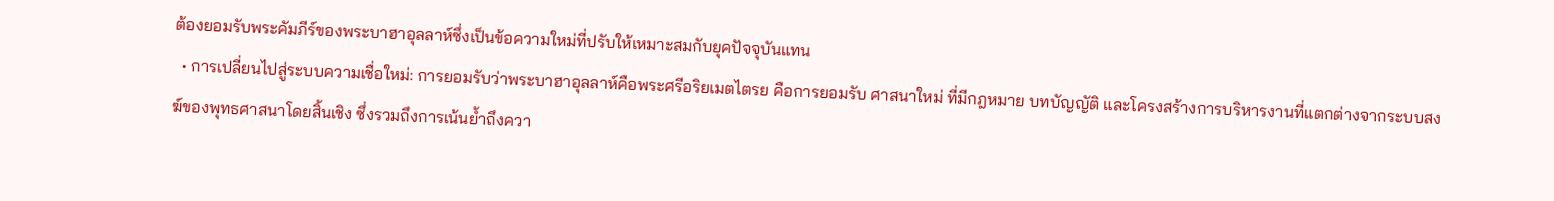ต้องยอมรับพระคัมภีร์ของพระบาฮาอุลลาห์ซึ่งเป็นข้อความใหม่ที่ปรับให้เหมาะสมกับยุคปัจจุบันแทน
  • การเปลี่ยนไปสู่ระบบความเชื่อใหม่: การยอมรับว่าพระบาฮาอุลลาห์คือพระศรีอริยเมตไตรย คือการยอมรับ ศาสนาใหม่ ที่มีกฎหมาย บทบัญญัติ และโครงสร้างการบริหารงานที่แตกต่างจากระบบสงฆ์ของพุทธศาสนาโดยสิ้นเชิง ซึ่งรวมถึงการเน้นย้ำถึงควา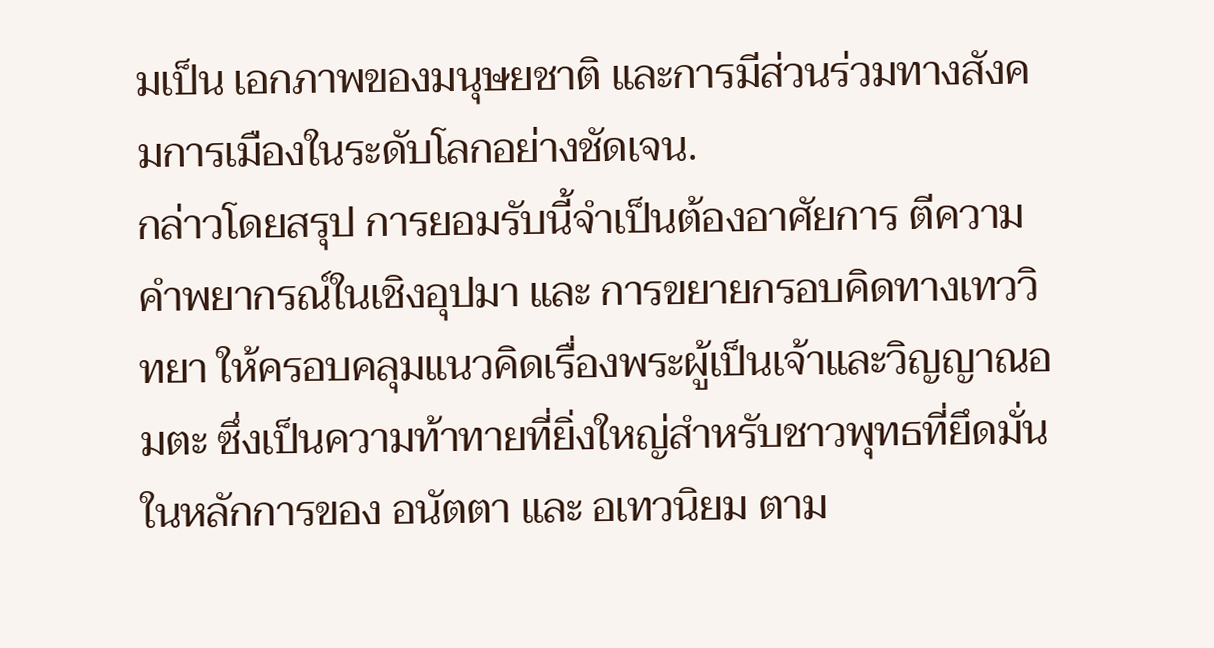มเป็น เอกภาพของมนุษยชาติ และการมีส่วนร่วมทางสังคมการเมืองในระดับโลกอย่างชัดเจน.
กล่าวโดยสรุป การยอมรับนี้จำเป็นต้องอาศัยการ ตีความคำพยากรณ์ในเชิงอุปมา และ การขยายกรอบคิดทางเทววิทยา ให้ครอบคลุมแนวคิดเรื่องพระผู้เป็นเจ้าและวิญญาณอมตะ ซึ่งเป็นความท้าทายที่ยิ่งใหญ่สำหรับชาวพุทธที่ยึดมั่นในหลักการของ อนัตตา และ อเทวนิยม ตาม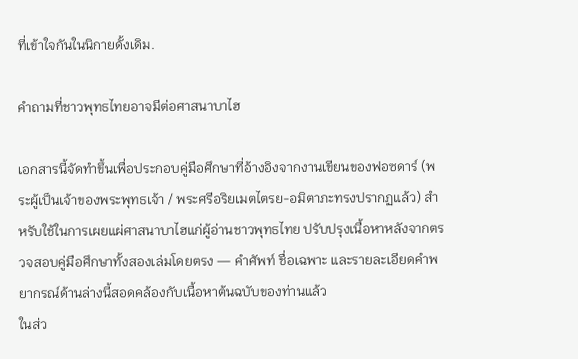ที่เข้าใจกันในนิกายดั้งเดิม.

คำถามที่ชาวพุทธไทยอาจมีต่อศาสนาบาไฮ

เอกสารนี้จัดทำขึ้นเพื่อประกอบคู่มือศึกษาที่อ้างอิงจากงานเขียนของฟอซดาร์ (พระผู้เป็นเจ้าของพระพุทธเจ้า / พระศรีอริยเมตไตรย-อมิตาภะทรงปรากฏแล้ว) สำหรับใช้ในการเผยแผ่ศาสนาบาไฮแก่ผู้อ่านชาวพุทธไทย ปรับปรุงเนื้อหาหลังจากตรวจสอบคู่มือศึกษาทั้งสองเล่มโดยตรง — คำศัพท์ ชื่อเฉพาะ และรายละเอียดคำพยากรณ์ด้านล่างนี้สอดคล้องกับเนื้อหาต้นฉบับของท่านแล้ว
ในส่ว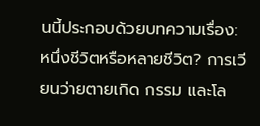นนี้ประกอบด้วยบทความเรื่อง: หนึ่งชีวิตหรือหลายชีวิต? การเวียนว่ายตายเกิด กรรม และโล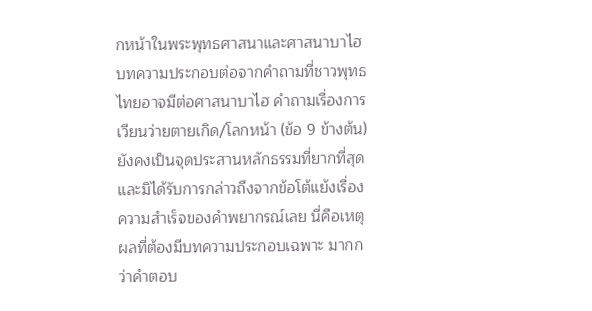กหน้าในพระพุทธศาสนาและศาสนาบาไฮบทความประกอบต่อจากคำถามที่ชาวพุทธไทยอาจมีต่อศาสนาบาไฮ คำถามเรื่องการเวียนว่ายตายเกิด/โลกหน้า (ข้อ 9 ข้างต้น) ยังคงเป็นจุดประสานหลักธรรมที่ยากที่สุด และมิได้รับการกล่าวถึงจากข้อโต้แย้งเรื่องความสำเร็จของคำพยากรณ์เลย นี่คือเหตุผลที่ต้องมีบทความประกอบเฉพาะ มากกว่าคำตอบ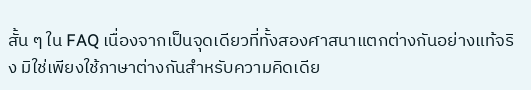สั้น ๆ ใน FAQ เนื่องจากเป็นจุดเดียวที่ทั้งสองศาสนาแตกต่างกันอย่างแท้จริง มิใช่เพียงใช้ภาษาต่างกันสำหรับความคิดเดีย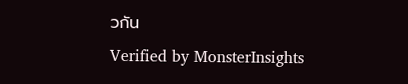วกัน
Verified by MonsterInsights